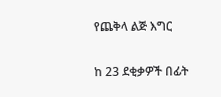የጨቅላ ልጅ እግር

ከ 23 ደቂቃዎች በፊት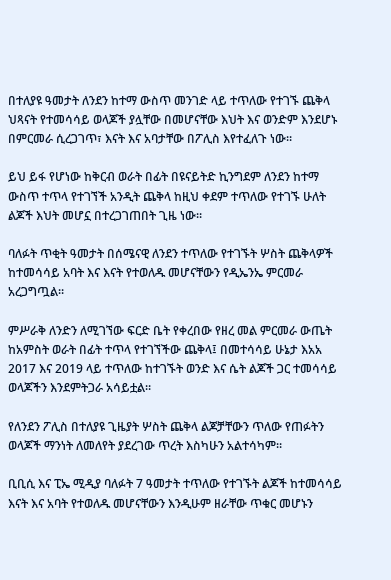በተለያዩ ዓመታት ለንደን ከተማ ውስጥ መንገድ ላይ ተጥለው የተገኙ ጨቅላ ህጻናት የተመሳሳይ ወላጆች ያሏቸው በመሆናቸው እህት እና ወንድም እንደሆኑ በምርመራ ሲረጋገጥ፣ እናት እና አባታቸው በፖሊስ እየተፈለጉ ነው።

ይህ ይፋ የሆነው ከቅርብ ወራት በፊት በዩናይትድ ኪንግደም ለንደን ከተማ ውስጥ ተጥላ የተገኘች አንዲት ጨቅላ ከዚህ ቀደም ተጥለው የተገኙ ሁለት ልጆች እህት መሆኗ በተረጋገጠበት ጊዜ ነው።

ባለፉት ጥቂት ዓመታት በሰሜናዊ ለንደን ተጥለው የተገኙት ሦስት ጨቅላዎች ከተመሳሳይ አባት እና እናት የተወለዱ መሆናቸውን የዲኤንኤ ምርመራ አረጋግጧል።

ምሥራቅ ለንድን ለሚገኘው ፍርድ ቤት የቀረበው የዘረ መል ምርመራ ውጤት ከአምስት ወራት በፊት ተጥላ የተገኘችው ጨቅላ፤ በመተሳሳይ ሁኔታ እአአ 2017 እና 2019 ላይ ተጥለው ከተገኙት ወንድ እና ሴት ልጆች ጋር ተመሳሳይ ወላጆችን እንደምትጋራ አሳይቷል።

የለንደን ፖሊስ በተለያዩ ጊዜያት ሦስት ጨቅላ ልጆቻቸውን ጥለው የጠፉትን ወላጆች ማንነት ለመለየት ያደረገው ጥረት እስካሁን አልተሳካም።

ቢቢሲ እና ፒኤ ሚዲያ ባለፉት 7 ዓመታት ተጥለው የተገኙት ልጆች ከተመሳሳይ እናት እና አባት የተወለዱ መሆናቸውን እንዲሁም ዘራቸው ጥቁር መሆኑን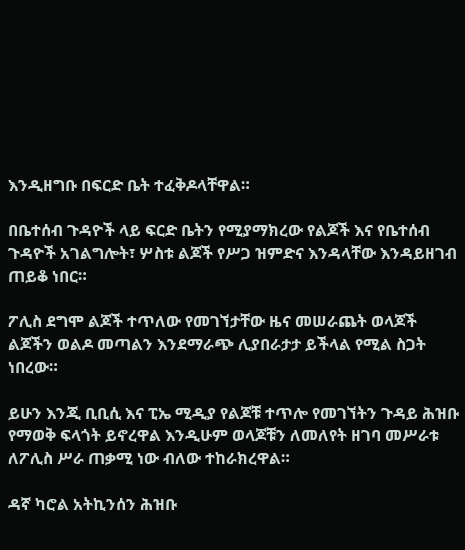እንዲዘግቡ በፍርድ ቤት ተፈቅዶላቸዋል።

በቤተሰብ ጉዳዮች ላይ ፍርድ ቤትን የሚያማክረው የልጆች እና የቤተሰብ ጉዳዮች አገልግሎት፣ ሦስቱ ልጆች የሥጋ ዝምድና እንዳላቸው እንዳይዘገብ ጠይቆ ነበር።

ፖሊስ ደግሞ ልጆች ተጥለው የመገኘታቸው ዜና መሠራጨት ወላጆች ልጆችን ወልዶ መጣልን እንደማራጭ ሊያበራታታ ይችላል የሚል ስጋት ነበረው።

ይሁን እንጂ ቢቢሲ እና ፒኤ ሚዲያ የልጆቹ ተጥሎ የመገኘትን ጉዳይ ሕዝቡ የማወቅ ፍላጎት ይኖረዋል እንዲሁም ወላጆቹን ለመለየት ዘገባ መሥራቱ ለፖሊስ ሥራ ጠቃሚ ነው ብለው ተከራክረዋል።

ዳኛ ካሮል አትኪንሰን ሕዝቡ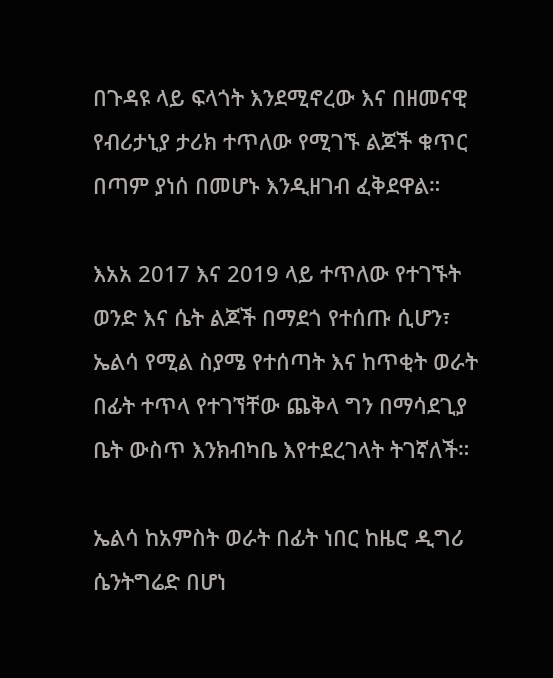በጉዳዩ ላይ ፍላጎት እንደሚኖረው እና በዘመናዊ የብሪታኒያ ታሪክ ተጥለው የሚገኙ ልጆች ቁጥር በጣም ያነሰ በመሆኑ እንዲዘገብ ፈቅደዋል።

እአአ 2017 እና 2019 ላይ ተጥለው የተገኙት ወንድ እና ሴት ልጆች በማደጎ የተሰጡ ሲሆን፣ ኤልሳ የሚል ስያሜ የተሰጣት እና ከጥቂት ወራት በፊት ተጥላ የተገኘቸው ጨቅላ ግን በማሳደጊያ ቤት ውስጥ እንክብካቤ እየተደረገላት ትገኛለች።

ኤልሳ ከአምስት ወራት በፊት ነበር ከዜሮ ዲግሪ ሴንትግሬድ በሆነ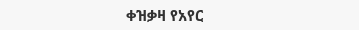ቀዝቃዛ የአየር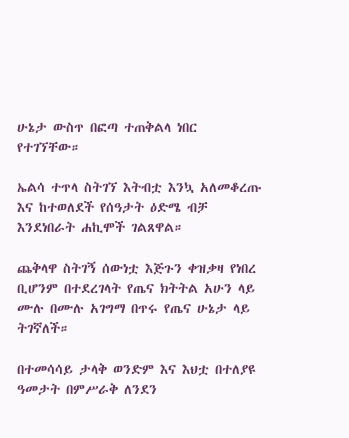ሁኔታ ውስጥ በፎጣ ተጠቅልላ ነበር የተገኘቸው።

ኤልሳ ተጥላ ስትገኘ እትብቷ እንኳ አለመቆረጡ እና ከተወለደች የሰዓታት ዕድሜ ብቻ እንደነበራት ሐኪሞች ገልጸዋል።

ጨቅላዋ ስትገኝ ሰውነቷ እጅጉን ቀዝቃዛ የነበረ ቢሆንም በተደረገላት የጤና ክትትል አሁን ላይ ሙሉ በሙሉ አገግማ በጥሩ የጤና ሁኔታ ላይ ትገኛለች።

በተመሳሳይ ታላቅ ወንድም እና እህቷ በተለያዩ ዓመታት በምሥራቅ ለንደን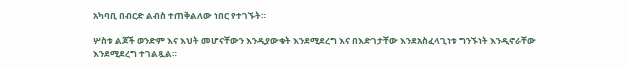አካባቢ በብርድ ልብስ ተጠቅልለው ነበር የተገኙት።

ሦስቱ ልጆች ወንድም እና እህት መሆናቸውን እንዲያውቁት እንደሚደረግ እና በእድገታቸው እንደአስፈላጊነቱ ግንኙነት እንዲኖራቸው እንደሚደረግ ተገልጿል።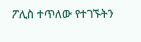ፖሊስ ተጥለው የተገኙትን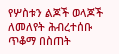የሦስቱን ልጆች ወላጆች ለመለየት ሕብረተሰቡ ጥቆማ በስጠት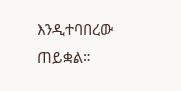እንዲተባበረው ጠይቋል።